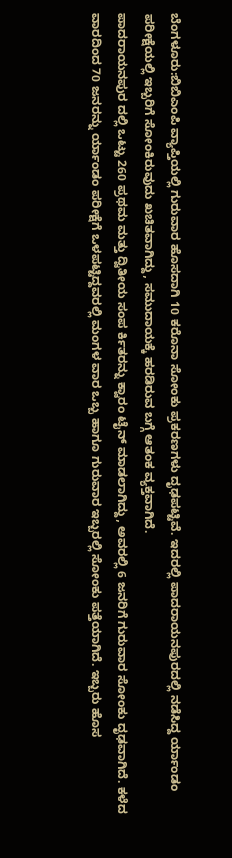ಬೆಂಗಳೂರು:ಬಿಬಿಎಂಪಿ ವ್ಯಾಪ್ತಿಯಲ್ಲಿ ಗುರುವಾರ ಹೊಸದಾಗಿ 10 ಕರೊನಾ ಸೋಂಕು ಪ್ರಕರಣಗಳು ದೃಢಪಟ್ಟಿವೆ. ಇದರಲ್ಲಿ ಪಾದರಾಯನಪುರದಲ್ಲಿ ನಡೆಸಿದ್ದ ರ್ಯಾಂಡಂ ಪರೀಕ್ಷೆಯಲ್ಲಿ ಇಬ್ಬರಿಗೆ ಸೋಂಕಿರುವುದು ಖಚಿತವಾಗಿದ್ದು, ಸಮುದಾಯಕ್ಕೆ ಹರಡಿರುವ ಬಗ್ಗೆ ಆತಂಕ ವ್ಯಕ್ತವಾಗಿದೆ.
ಪಾದರಾಯನಪುರ ದಲ್ಲಿ ಒಟ್ಟು 260 ಪ್ರಥಮ ಮತ್ತು ದ್ವಿತೀಯ ಸಂಪ ರ್ಕಿತರನ್ನು ಕ್ವಾರಂ ಟೈನ್ ಮಾಡಲಾಗಿದ್ದು, ಅವರಲ್ಲಿ 6 ಜನರಿಗೆ ಗುರುವಾರ ಸೋಂಕು ದೃಢವಾಗಿದೆ. ಕಳೆದ ವಾರದಿಂದ 70 ಜನರನ್ನು ರ್ಯಾಂಡಂ ಪರೀಕ್ಷೆಗೆ ಒಳಪಟ್ಟಿದ್ದವರಲ್ಲಿ ಮಂಗಳ ವಾರ ಒಬ್ಬ ಹಾಗೂ ಗುರುವಾರ ಇಬ್ಬರಲ್ಲಿ ಸೋಂಕು ಪತ್ತೆಯಾಗಿದೆ. ಇಬ್ಬರು ಹೊಸ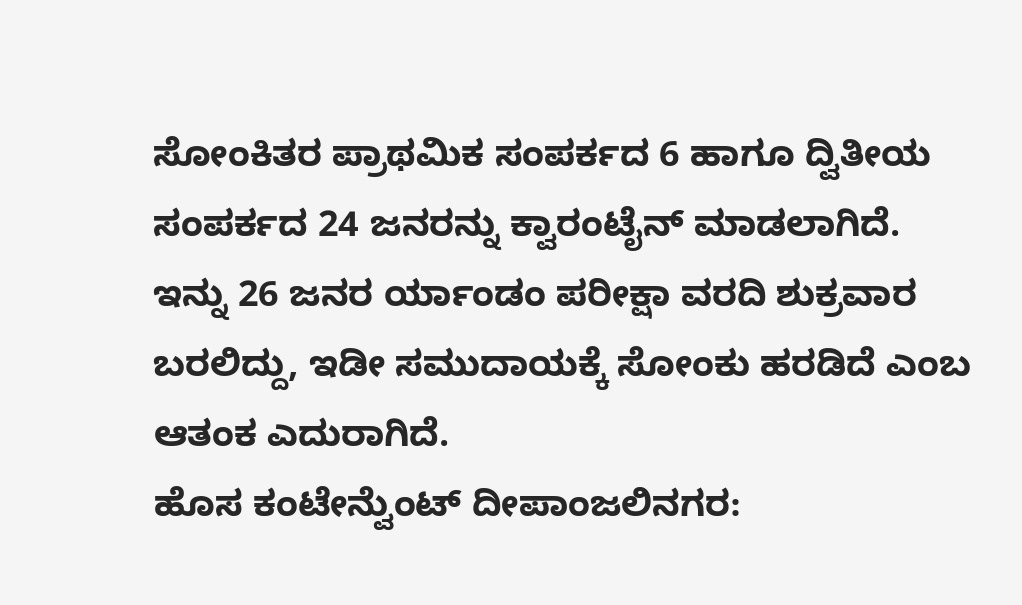ಸೋಂಕಿತರ ಪ್ರಾಥಮಿಕ ಸಂಪರ್ಕದ 6 ಹಾಗೂ ದ್ವಿತೀಯ ಸಂಪರ್ಕದ 24 ಜನರನ್ನು ಕ್ವಾರಂಟೈನ್ ಮಾಡಲಾಗಿದೆ. ಇನ್ನು 26 ಜನರ ರ್ಯಾಂಡಂ ಪರೀಕ್ಷಾ ವರದಿ ಶುಕ್ರವಾರ ಬರಲಿದ್ದು, ಇಡೀ ಸಮುದಾಯಕ್ಕೆ ಸೋಂಕು ಹರಡಿದೆ ಎಂಬ ಆತಂಕ ಎದುರಾಗಿದೆ.
ಹೊಸ ಕಂಟೇನ್ವೆುಂಟ್ ದೀಪಾಂಜಲಿನಗರ: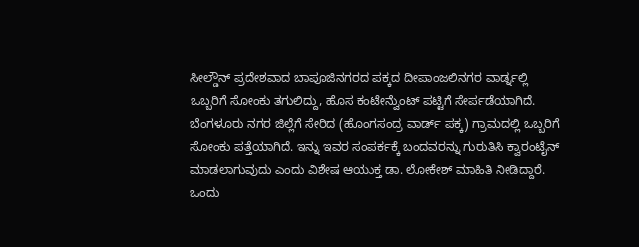ಸೀಲ್ಡೌನ್ ಪ್ರದೇಶವಾದ ಬಾಪೂಜಿನಗರದ ಪಕ್ಕದ ದೀಪಾಂಜಲಿನಗರ ವಾರ್ಡ್ನಲ್ಲಿ ಒಬ್ಬರಿಗೆ ಸೋಂಕು ತಗುಲಿದ್ದು, ಹೊಸ ಕಂಟೇನ್ವೆುಂಟ್ ಪಟ್ಟಿಗೆ ಸೇರ್ಪಡೆಯಾಗಿದೆ. ಬೆಂಗಳೂರು ನಗರ ಜಿಲ್ಲೆಗೆ ಸೇರಿದ (ಹೊಂಗಸಂದ್ರ ವಾರ್ಡ್ ಪಕ್ಕ) ಗ್ರಾಮದಲ್ಲಿ ಒಬ್ಬರಿಗೆ ಸೋಂಕು ಪತ್ತೆಯಾಗಿದೆ. ಇನ್ನು ಇವರ ಸಂಪರ್ಕಕ್ಕೆ ಬಂದವರನ್ನು ಗುರುತಿಸಿ ಕ್ವಾರಂಟೈನ್ ಮಾಡಲಾಗುವುದು ಎಂದು ವಿಶೇಷ ಆಯುಕ್ತ ಡಾ. ಲೋಕೇಶ್ ಮಾಹಿತಿ ನೀಡಿದ್ದಾರೆ.
ಒಂದು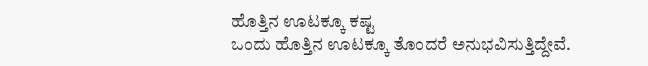ಹೊತ್ತಿನ ಊಟಕ್ಕೂ ಕಷ್ಟ
ಒಂದು ಹೊತ್ತಿನ ಊಟಕ್ಕೂ ತೊಂದರೆ ಅನುಭವಿಸುತ್ತಿದ್ದೇವೆ.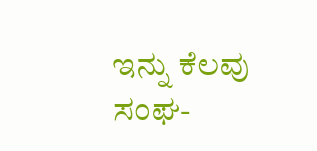ಇನ್ನು ಕೆಲವು ಸಂಘ-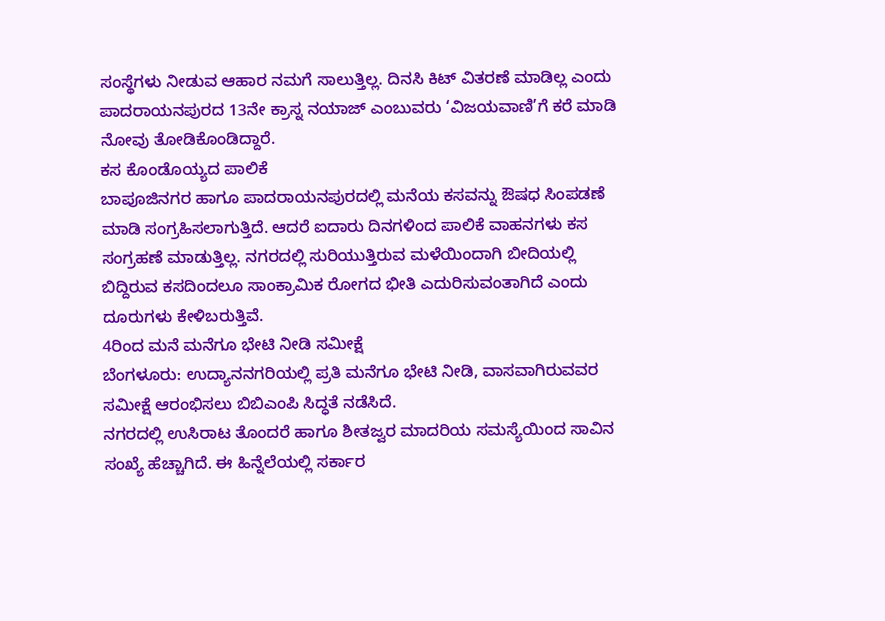ಸಂಸ್ಥೆಗಳು ನೀಡುವ ಆಹಾರ ನಮಗೆ ಸಾಲುತ್ತಿಲ್ಲ. ದಿನಸಿ ಕಿಟ್ ವಿತರಣೆ ಮಾಡಿಲ್ಲ ಎಂದು ಪಾದರಾಯನಪುರದ 13ನೇ ಕ್ರಾಸ್ನ ನಯಾಜ್ ಎಂಬುವರು ‘ವಿಜಯವಾಣಿ’ಗೆ ಕರೆ ಮಾಡಿ ನೋವು ತೋಡಿಕೊಂಡಿದ್ದಾರೆ.
ಕಸ ಕೊಂಡೊಯ್ಯದ ಪಾಲಿಕೆ
ಬಾಪೂಜಿನಗರ ಹಾಗೂ ಪಾದರಾಯನಪುರದಲ್ಲಿ ಮನೆಯ ಕಸವನ್ನು ಔಷಧ ಸಿಂಪಡಣೆ ಮಾಡಿ ಸಂಗ್ರಹಿಸಲಾಗುತ್ತಿದೆ. ಆದರೆ ಐದಾರು ದಿನಗಳಿಂದ ಪಾಲಿಕೆ ವಾಹನಗಳು ಕಸ ಸಂಗ್ರಹಣೆ ಮಾಡುತ್ತಿಲ್ಲ. ನಗರದಲ್ಲಿ ಸುರಿಯುತ್ತಿರುವ ಮಳೆಯಿಂದಾಗಿ ಬೀದಿಯಲ್ಲಿ ಬಿದ್ದಿರುವ ಕಸದಿಂದಲೂ ಸಾಂಕ್ರಾಮಿಕ ರೋಗದ ಭೀತಿ ಎದುರಿಸುವಂತಾಗಿದೆ ಎಂದು ದೂರುಗಳು ಕೇಳಿಬರುತ್ತಿವೆ.
4ರಿಂದ ಮನೆ ಮನೆಗೂ ಭೇಟಿ ನೀಡಿ ಸಮೀಕ್ಷೆ
ಬೆಂಗಳೂರು: ಉದ್ಯಾನನಗರಿಯಲ್ಲಿ ಪ್ರತಿ ಮನೆಗೂ ಭೇಟಿ ನೀಡಿ, ವಾಸವಾಗಿರುವವರ ಸಮೀಕ್ಷೆ ಆರಂಭಿಸಲು ಬಿಬಿಎಂಪಿ ಸಿದ್ಧತೆ ನಡೆಸಿದೆ.
ನಗರದಲ್ಲಿ ಉಸಿರಾಟ ತೊಂದರೆ ಹಾಗೂ ಶೀತಜ್ವರ ಮಾದರಿಯ ಸಮಸ್ಯೆಯಿಂದ ಸಾವಿನ ಸಂಖ್ಯೆ ಹೆಚ್ಚಾಗಿದೆ. ಈ ಹಿನ್ನೆಲೆಯಲ್ಲಿ ಸರ್ಕಾರ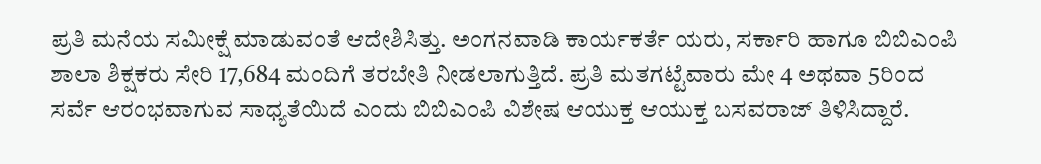ಪ್ರತಿ ಮನೆಯ ಸಮೀಕ್ಷೆ ಮಾಡುವಂತೆ ಆದೇಶಿಸಿತ್ತು. ಅಂಗನವಾಡಿ ಕಾರ್ಯಕರ್ತೆ ಯರು, ಸರ್ಕಾರಿ ಹಾಗೂ ಬಿಬಿಎಂಪಿ ಶಾಲಾ ಶಿಕ್ಷಕರು ಸೇರಿ 17,684 ಮಂದಿಗೆ ತರಬೇತಿ ನೀಡಲಾಗುತ್ತಿದೆ. ಪ್ರತಿ ಮತಗಟ್ಟೆವಾರು ಮೇ 4 ಅಥವಾ 5ರಿಂದ ಸರ್ವೆ ಆರಂಭವಾಗುವ ಸಾಧ್ಯತೆಯಿದೆ ಎಂದು ಬಿಬಿಎಂಪಿ ವಿಶೇಷ ಆಯುಕ್ತ ಆಯುಕ್ತ ಬಸವರಾಜ್ ತಿಳಿಸಿದ್ದಾರೆ.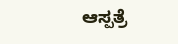ಆಸ್ಪತ್ರೆ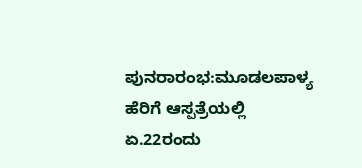ಪುನರಾರಂಭ:ಮೂಡಲಪಾಳ್ಯ ಹೆರಿಗೆ ಆಸ್ಪತ್ರೆಯಲ್ಲಿ ಏ.22ರಂದು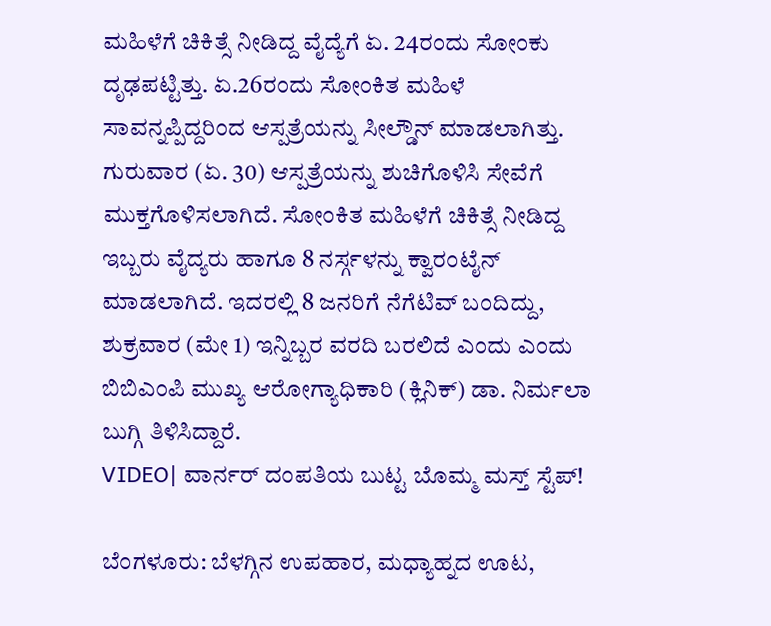ಮಹಿಳೆಗೆ ಚಿಕಿತ್ಸೆ ನೀಡಿದ್ದ ವೈದ್ಯೆಗೆ ಏ. 24ರಂದು ಸೋಂಕು ದೃಢಪಟ್ಟಿತ್ತು. ಏ.26ರಂದು ಸೋಂಕಿತ ಮಹಿಳೆ ಸಾವನ್ನಪ್ಪಿದ್ದರಿಂದ ಆಸ್ಪತ್ರೆಯನ್ನು ಸೀಲ್ಡೌನ್ ಮಾಡಲಾಗಿತ್ತು. ಗುರುವಾರ (ಏ. 30) ಆಸ್ಪತ್ರೆಯನ್ನು ಶುಚಿಗೊಳಿಸಿ ಸೇವೆಗೆ ಮುಕ್ತಗೊಳಿಸಲಾಗಿದೆ. ಸೋಂಕಿತ ಮಹಿಳೆಗೆ ಚಿಕಿತ್ಸೆ ನೀಡಿದ್ದ ಇಬ್ಬರು ವೈದ್ಯರು ಹಾಗೂ 8 ನರ್ಸ್ಗಳನ್ನು ಕ್ವಾರಂಟೈನ್ ಮಾಡಲಾಗಿದೆ. ಇದರಲ್ಲಿ 8 ಜನರಿಗೆ ನೆಗೆಟಿವ್ ಬಂದಿದ್ದು, ಶುಕ್ರವಾರ (ಮೇ 1) ಇನ್ನಿಬ್ಬರ ವರದಿ ಬರಲಿದೆ ಎಂದು ಎಂದು ಬಿಬಿಎಂಪಿ ಮುಖ್ಯ ಆರೋಗ್ಯಾಧಿಕಾರಿ (ಕ್ಲಿನಿಕ್) ಡಾ. ನಿರ್ಮಲಾ ಬುಗ್ಗಿ ತಿಳಿಸಿದ್ದಾರೆ.
VIDEO| ವಾರ್ನರ್ ದಂಪತಿಯ ಬುಟ್ಟ ಬೊಮ್ಮ ಮಸ್ತ್ ಸ್ಟೆಪ್!

ಬೆಂಗಳೂರು: ಬೆಳಗ್ಗಿನ ಉಪಹಾರ, ಮಧ್ಯಾಹ್ನದ ಊಟ,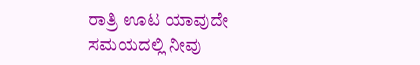ರಾತ್ರಿ ಊಟ ಯಾವುದೇ ಸಮಯದಲ್ಲಿ ನೀವು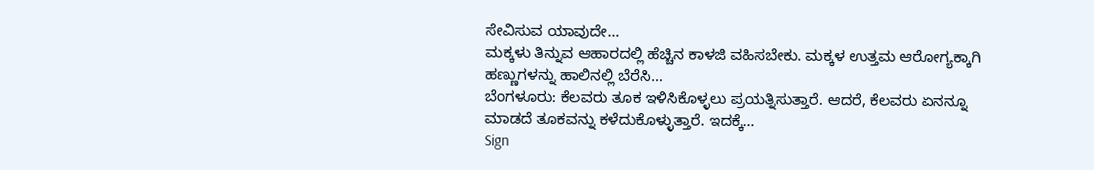ಸೇವಿಸುವ ಯಾವುದೇ…
ಮಕ್ಕಳು ತಿನ್ನುವ ಆಹಾರದಲ್ಲಿ ಹೆಚ್ಚಿನ ಕಾಳಜಿ ವಹಿಸಬೇಕು. ಮಕ್ಕಳ ಉತ್ತಮ ಆರೋಗ್ಯಕ್ಕಾಗಿ ಹಣ್ಣುಗಳನ್ನು ಹಾಲಿನಲ್ಲಿ ಬೆರೆಸಿ…
ಬೆಂಗಳೂರು: ಕೆಲವರು ತೂಕ ಇಳಿಸಿಕೊಳ್ಳಲು ಪ್ರಯತ್ನಿಸುತ್ತಾರೆ. ಆದರೆ, ಕೆಲವರು ಏನನ್ನೂ ಮಾಡದೆ ತೂಕವನ್ನು ಕಳೆದುಕೊಳ್ಳುತ್ತಾರೆ. ಇದಕ್ಕೆ…
Sign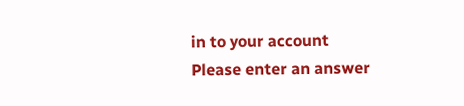in to your account
Please enter an answer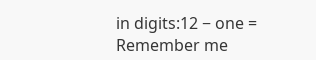in digits:12 − one =
Remember me